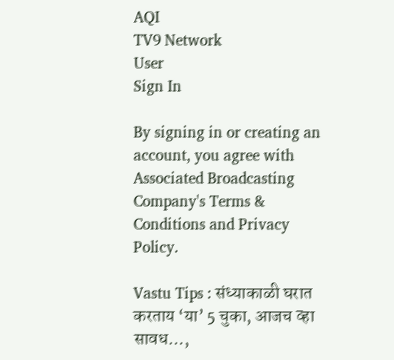AQI
TV9 Network
User
Sign In

By signing in or creating an account, you agree with Associated Broadcasting Company's Terms & Conditions and Privacy Policy.

Vastu Tips : संध्याकाळी घरात करताय ‘या’ 5 चुका, आजच व्हा सावध…,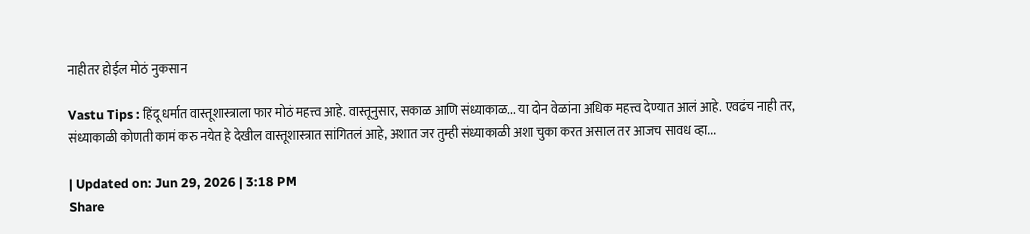नाहीतर होईल मोठं नुकसान

Vastu Tips : हिंदू धर्मात वास्तूशास्त्राला फार मोठं महत्त्व आहे. वास्तूनुसार, सकाळ आणि संध्याकाळ... या दोन वेळांना अधिक महत्त्व देण्यात आलं आहे. एवढंच नाही तर, संध्याकाळी कोणती कामं करु नयेत हे देखील वास्तूशास्त्रात सांगितलं आहे, अशात जर तुम्ही संध्याकाळी अशा चुका करत असाल तर आजच सावध व्हा...

| Updated on: Jun 29, 2026 | 3:18 PM
Share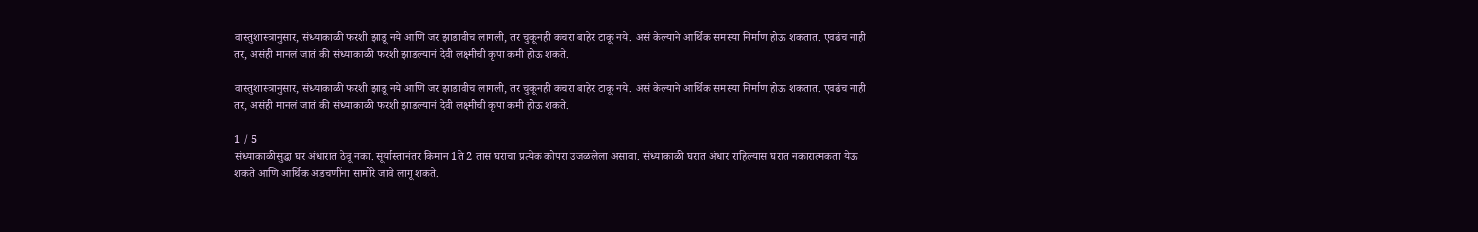वास्तुशास्त्रानुसार, संध्याकाळी फरशी झाडू नये आणि जर झाडावीच लागली, तर चुकूनही कचरा बाहेर टाकू नये. असं केल्याने आर्थिक समस्या निर्माण होऊ शकतात. एवढंच नाही तर, असंही मानलं जातं की संध्याकाळी फरशी झाडल्यानं देवी लक्ष्मीची कृपा कमी होऊ शकते.

वास्तुशास्त्रानुसार, संध्याकाळी फरशी झाडू नये आणि जर झाडावीच लागली, तर चुकूनही कचरा बाहेर टाकू नये. असं केल्याने आर्थिक समस्या निर्माण होऊ शकतात. एवढंच नाही तर, असंही मानलं जातं की संध्याकाळी फरशी झाडल्यानं देवी लक्ष्मीची कृपा कमी होऊ शकते.

1 / 5
संध्याकाळीसुद्धा घर अंधारात ठेवू नका. सूर्यास्तानंतर किमान 1ते 2 तास घराचा प्रत्येक कोपरा उजळलेला असावा. संध्याकाळी घरात अंधार राहिल्यास घरात नकारात्मकता येऊ शकते आणि आर्थिक अडचणींना सामोरे जावे लागू शकते.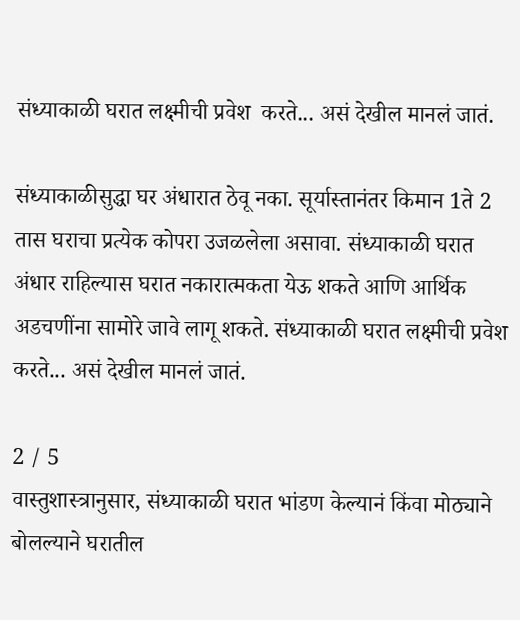संध्याकाळी घरात लक्ष्मीची प्रवेश  करते... असं देखील मानलं जातं.

संध्याकाळीसुद्धा घर अंधारात ठेवू नका. सूर्यास्तानंतर किमान 1ते 2 तास घराचा प्रत्येक कोपरा उजळलेला असावा. संध्याकाळी घरात अंधार राहिल्यास घरात नकारात्मकता येऊ शकते आणि आर्थिक अडचणींना सामोरे जावे लागू शकते. संध्याकाळी घरात लक्ष्मीची प्रवेश करते... असं देखील मानलं जातं.

2 / 5
वास्तुशास्त्रानुसार, संध्याकाळी घरात भांडण केल्यानं किंवा मोठ्याने बोलल्याने घरातील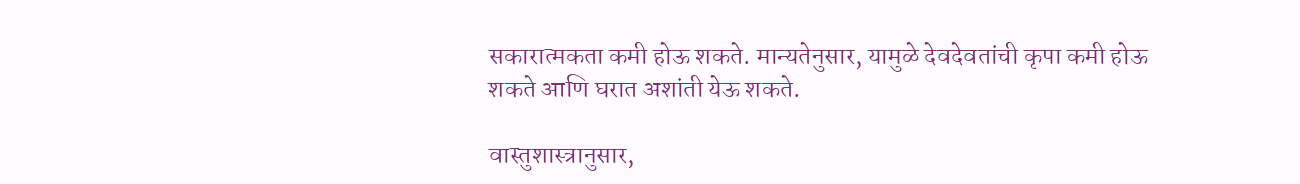सकारात्मकता कमी होऊ शकते. मान्यतेनुसार, यामुळे देवदेवतांची कृपा कमी होऊ शकते आणि घरात अशांती येऊ शकते.

वास्तुशास्त्रानुसार,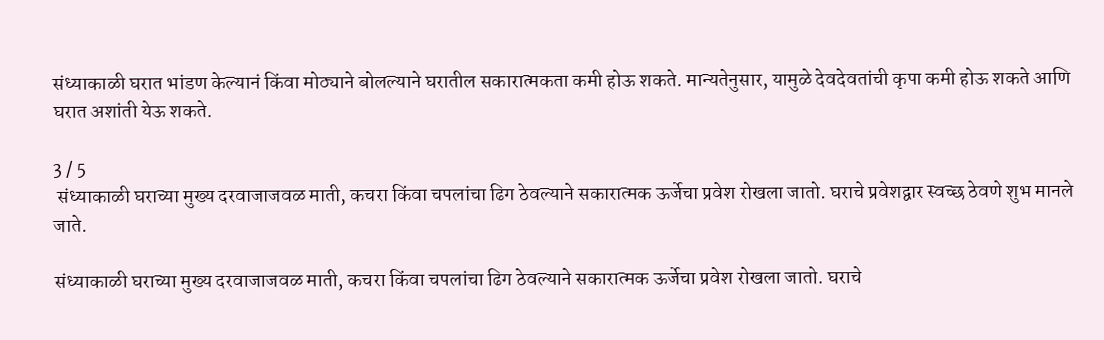संध्याकाळी घरात भांडण केल्यानं किंवा मोठ्याने बोलल्याने घरातील सकारात्मकता कमी होऊ शकते. मान्यतेनुसार, यामुळे देवदेवतांची कृपा कमी होऊ शकते आणि घरात अशांती येऊ शकते.

3 / 5
 संध्याकाळी घराच्या मुख्य दरवाजाजवळ माती, कचरा किंवा चपलांचा ढिग ठेवल्याने सकारात्मक ऊर्जेचा प्रवेश रोखला जातो. घराचे प्रवेशद्वार स्वच्छ ठेवणे शुभ मानले जाते.

संध्याकाळी घराच्या मुख्य दरवाजाजवळ माती, कचरा किंवा चपलांचा ढिग ठेवल्याने सकारात्मक ऊर्जेचा प्रवेश रोखला जातो. घराचे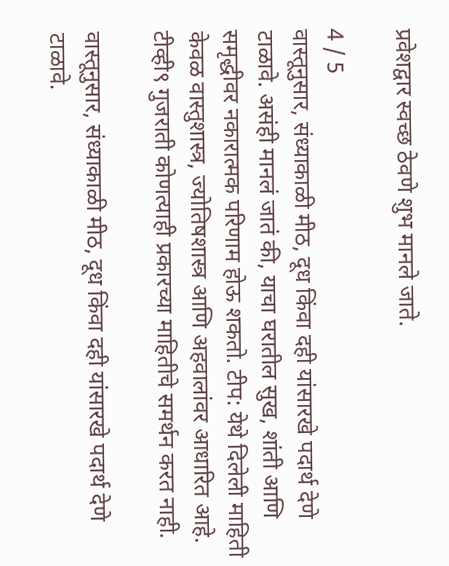प्रवेशद्वार स्वच्छ ठेवणे शुभ मानले जाते.

4 / 5
वास्तूनुसार, संध्याकाळी मीठ, दूध किंवा दही यांसारखे पदार्थ देणे टाळावे. असंही मानलं जातं की, याचा घरातील सुख, शांती आणि समृद्धीवर नकारात्मक परिणाम होऊ शकतो. टीप: येथे दिलेली माहिती केवळ वास्तुशास्त्र, ज्योतिषशास्त्र आणि अहवालांवर आधारित आहे. टीव्ही९ गुजराती कोणत्याही प्रकारच्या माहितीचे समर्थन करत नाही.

वास्तूनुसार, संध्याकाळी मीठ, दूध किंवा दही यांसारखे पदार्थ देणे टाळावे.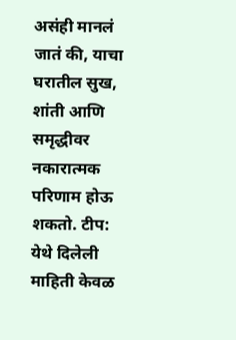असंही मानलं जातं की, याचा घरातील सुख, शांती आणि समृद्धीवर नकारात्मक परिणाम होऊ शकतो. टीप: येथे दिलेली माहिती केवळ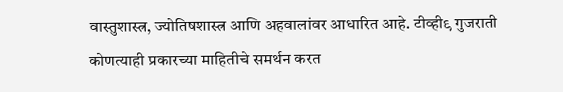वास्तुशास्त्र, ज्योतिषशास्त्र आणि अहवालांवर आधारित आहे. टीव्ही९ गुजराती कोणत्याही प्रकारच्या माहितीचे समर्थन करत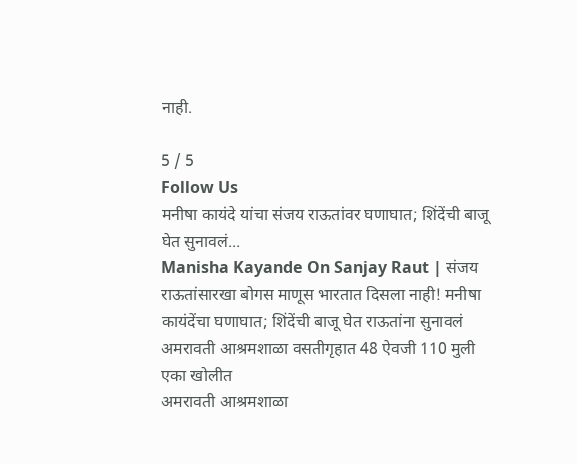नाही.

5 / 5
Follow Us
मनीषा कायंदे यांचा संजय राऊतांवर घणाघात; शिंदेंची बाजू घेत सुनावलं...
Manisha Kayande On Sanjay Raut | संजय राऊतांसारखा बोगस माणूस भारतात दिसला नाही! मनीषा कायंदेंचा घणाघात; शिंदेंची बाजू घेत राऊतांना सुनावलं
अमरावती आश्रमशाळा वसतीगृहात 48 ऐवजी 110 मुली एका खोलीत
अमरावती आश्रमशाळा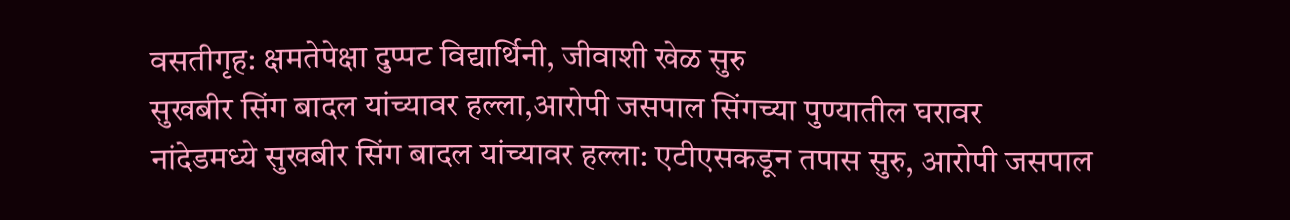वसतीगृह: क्षमतेपेक्षा दुप्पट विद्यार्थिनी, जीवाशी खेळ सुरु
सुखबीर सिंग बादल यांच्यावर हल्ला,आरोपी जसपाल सिंगच्या पुण्यातील घरावर
नांदेडमध्ये सुखबीर सिंग बादल यांच्यावर हल्ला: एटीएसकडून तपास सुरु, आरोपी जसपाल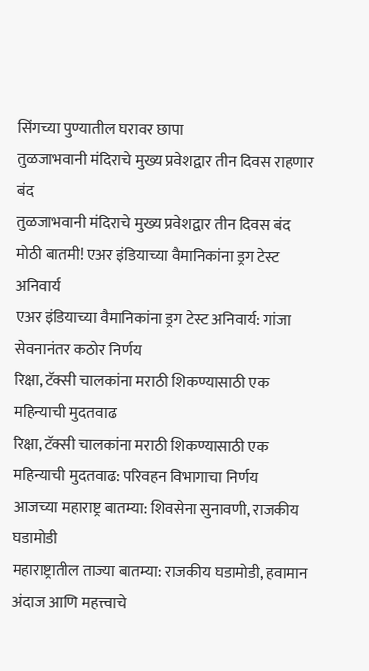सिंगच्या पुण्यातील घरावर छापा
तुळजाभवानी मंदिराचे मुख्य प्रवेशद्वार तीन दिवस राहणार बंद
तुळजाभवानी मंदिराचे मुख्य प्रवेशद्वार तीन दिवस बंद
मोठी बातमी! एअर इंडियाच्या वैमानिकांना ड्रग टेस्ट अनिवार्य
एअर इंडियाच्या वैमानिकांना ड्रग टेस्ट अनिवार्य: गांजा सेवनानंतर कठोर निर्णय
रिक्षा, टॅक्सी चालकांना मराठी शिकण्यासाठी एक महिन्याची मुदतवाढ
रिक्षा, टॅक्सी चालकांना मराठी शिकण्यासाठी एक महिन्याची मुदतवाढ: परिवहन विभागाचा निर्णय
आजच्या महाराष्ट्र बातम्या: शिवसेना सुनावणी, राजकीय घडामोडी
महाराष्ट्रातील ताज्या बातम्या: राजकीय घडामोडी, हवामान अंदाज आणि महत्त्वाचे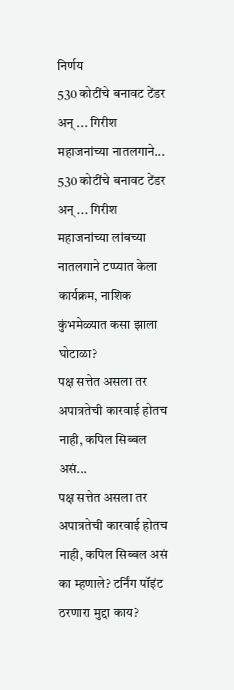निर्णय
530 कोटींचे बनावट टेंडर अन् ... गिरीश महाजनांच्या नातलगाने...
530 कोटींचे बनावट टेंडर अन् ... गिरीश महाजनांच्या लांबच्या नातलगाने टप्प्यात केला कार्यक्रम, नाशिक कुंभमेळ्यात कसा झाला घोटाळा?
पक्ष सत्तेत असला तर अपात्रतेची कारवाई होतच नाही, कपिल सिब्बल असं...
पक्ष सत्तेत असला तर अपात्रतेची कारवाई होतच नाही, कपिल सिब्बल असं का म्हणाले? टर्निंग पॉइंट ठरणारा मुद्दा काय?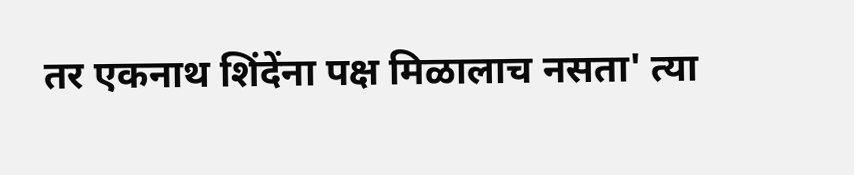तर एकनाथ शिंदेंना पक्ष मिळालाच नसता' त्या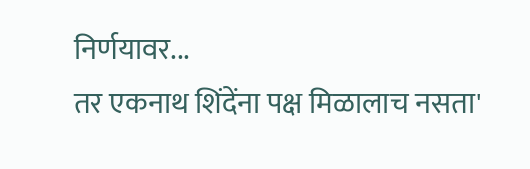निर्णयावर...
तर एकनाथ शिंदेंना पक्ष मिळालाच नसता'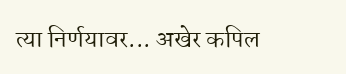त्या निर्णयावर... अखेर कपिल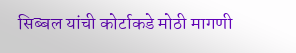सिब्बल यांची कोर्टाकडे मोठी मागणी